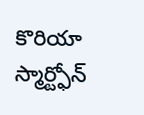కొరియా స్మార్ట్ఫోన్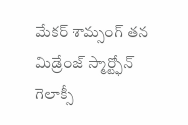మేకర్ శామ్సంగ్ తన మిడ్రేంజ్ స్మార్ట్ఫోన్ గెలాక్సీ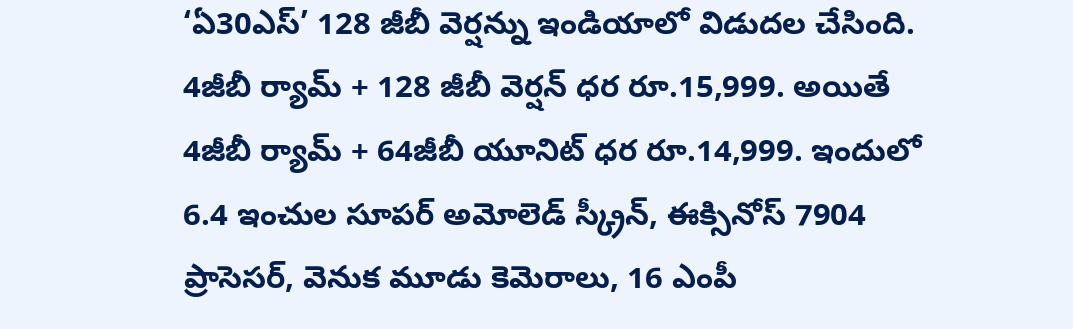‘ఏ30ఎస్’ 128 జీబీ వెర్షన్ను ఇండియాలో విడుదల చేసింది. 4జీబీ ర్యామ్ + 128 జీబీ వెర్షన్ ధర రూ.15,999. అయితే 4జీబీ ర్యామ్ + 64జీబీ యూనిట్ ధర రూ.14,999. ఇందులో 6.4 ఇంచుల సూపర్ అమోలెడ్ స్క్రీన్, ఈక్సినోస్ 7904 ప్రాసెసర్, వెనుక మూడు కెమెరాలు, 16 ఎంపీ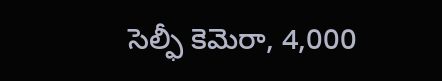సెల్ఫీ కెమెరా, 4,000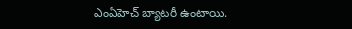ఎంఏహెచ్ బ్యాటరీ ఉంటాయి.